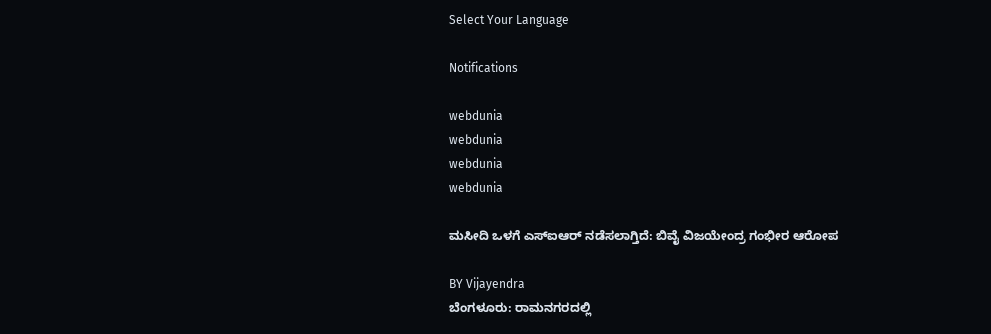Select Your Language

Notifications

webdunia
webdunia
webdunia
webdunia

ಮಸೀದಿ ಒಳಗೆ ಎಸ್ಐಆರ್ ನಡೆಸಲಾಗ್ತಿದೆ: ಬಿವೈ ವಿಜಯೇಂದ್ರ ಗಂಭೀರ ಆರೋಪ

BY Vijayendra
ಬೆಂಗಳೂರು: ರಾಮನಗರದಲ್ಲಿ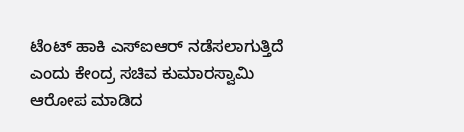ಟೆಂಟ್ ಹಾಕಿ ಎಸ್ಐಆರ್ ನಡೆಸಲಾಗುತ್ತಿದೆ ಎಂದು ಕೇಂದ್ರ ಸಚಿವ ಕುಮಾರಸ್ವಾಮಿ ಆರೋಪ ಮಾಡಿದ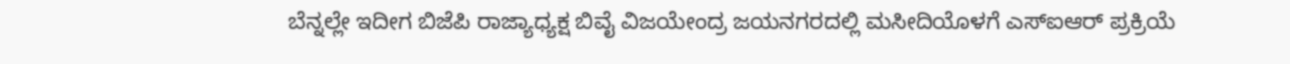ಬೆನ್ನಲ್ಲೇ ಇದೀಗ ಬಿಜೆಪಿ ರಾಜ್ಯಾಧ್ಯಕ್ಷ ಬಿವೈ ವಿಜಯೇಂದ್ರ ಜಯನಗರದಲ್ಲಿ ಮಸೀದಿಯೊಳಗೆ ಎಸ್ಐಆರ್ ಪ್ರಕ್ರಿಯೆ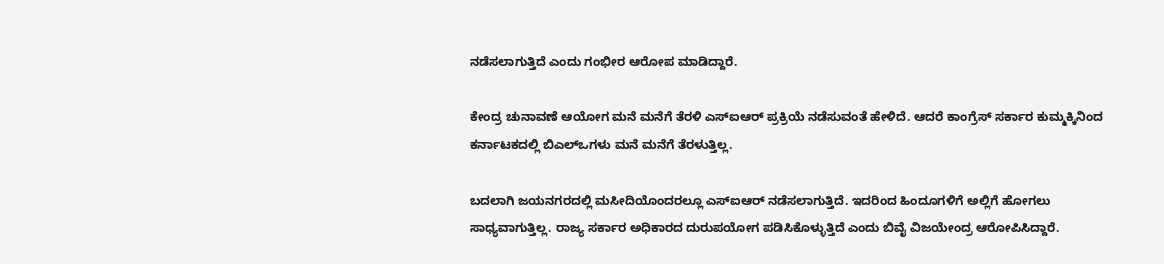ನಡೆಸಲಾಗುತ್ತಿದೆ ಎಂದು ಗಂಭೀರ ಆರೋಪ ಮಾಡಿದ್ದಾರೆ.

ಕೇಂದ್ರ ಚುನಾವಣೆ ಆಯೋಗ ಮನೆ ಮನೆಗೆ ತೆರಳಿ ಎಸ್ಐಆರ್ ಪ್ರಕ್ರಿಯೆ ನಡೆಸುವಂತೆ ಹೇಳಿದೆ. ಆದರೆ ಕಾಂಗ್ರೆಸ್ ಸರ್ಕಾರ ಕುಮ್ಮಕ್ಕಿನಿಂದ ಕರ್ನಾಟಕದಲ್ಲಿ ಬಿಎಲ್ಒಗಳು ಮನೆ ಮನೆಗೆ ತೆರಳುತ್ತಿಲ್ಲ.

ಬದಲಾಗಿ ಜಯನಗರದಲ್ಲಿ ಮಸೀದಿಯೊಂದರಲ್ಲೂ ಎಸ್ಐಆರ್ ನಡೆಸಲಾಗುತ್ತಿದೆ. ಇದರಿಂದ ಹಿಂದೂಗಳಿಗೆ ಅಲ್ಲಿಗೆ ಹೋಗಲು ಸಾಧ್ಯವಾಗುತ್ತಿಲ್ಲ. ರಾಜ್ಯ ಸರ್ಕಾರ ಅಧಿಕಾರದ ದುರುಪಯೋಗ ಪಡಿಸಿಕೊಳ್ಳುತ್ತಿದೆ ಎಂದು ಬಿವೈ ವಿಜಯೇಂದ್ರ ಆರೋಪಿಸಿದ್ದಾರೆ.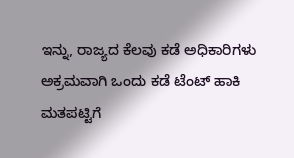ಇನ್ನು, ರಾಜ್ಯದ ಕೆಲವು ಕಡೆ ಅಧಿಕಾರಿಗಳು ಅಕ್ರಮವಾಗಿ ಒಂದು ಕಡೆ ಟೆಂಟ್ ಹಾಕಿ ಮತಪಟ್ಟಿಗೆ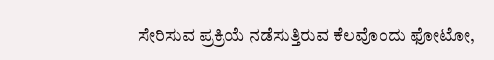ಸೇರಿಸುವ ಪ್ರಕ್ರಿಯೆ ನಡೆಸುತ್ತಿರುವ ಕೆಲವೊಂದು ಫೋಟೋ,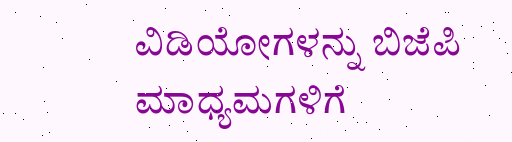ವಿಡಿಯೋಗಳನ್ನು ಬಿಜೆಪಿ ಮಾಧ್ಯಮಗಳಿಗೆ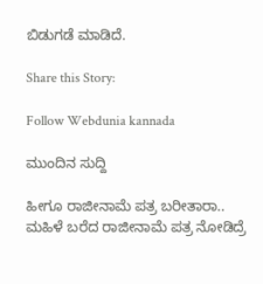ಬಿಡುಗಡೆ ಮಾಡಿದೆ.

Share this Story:

Follow Webdunia kannada

ಮುಂದಿನ ಸುದ್ದಿ

ಹೀಗೂ ರಾಜೀನಾಮೆ ಪತ್ರ ಬರೀತಾರಾ.. ಮಹಿಳೆ ಬರೆದ ರಾಜೀನಾಮೆ ಪತ್ರ ನೋಡಿದ್ರೆ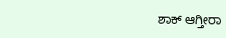ಶಾಕ್ ಆಗ್ತೀರಾ